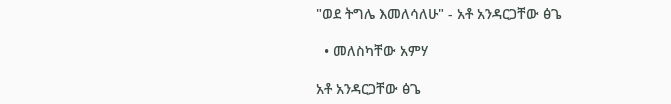"ወደ ትግሌ እመለሳለሁ" - አቶ አንዳርጋቸው ፅጌ

  • መለስካቸው አምሃ

አቶ አንዳርጋቸው ፅጌ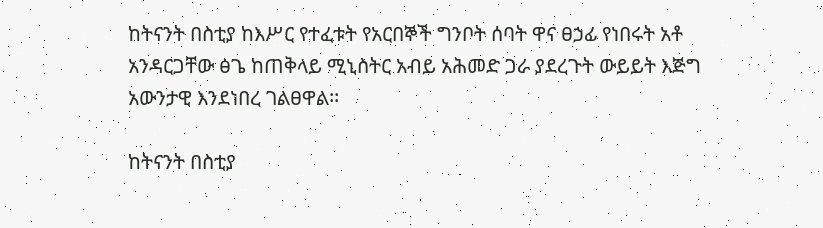ከትናንት በስቲያ ከእሥር የተፈቱት የአርበኞች ግንቦት ሰባት ዋና ፀኃፊ የነበሩት አቶ አንዳርጋቸው ፅጌ ከጠቅላይ ሚኒስትር አብይ አሕመድ ጋራ ያደረጉት ውይይት እጅግ አውንታዊ እንደነበረ ገልፀዋል፡፡

ከትናንት በስቲያ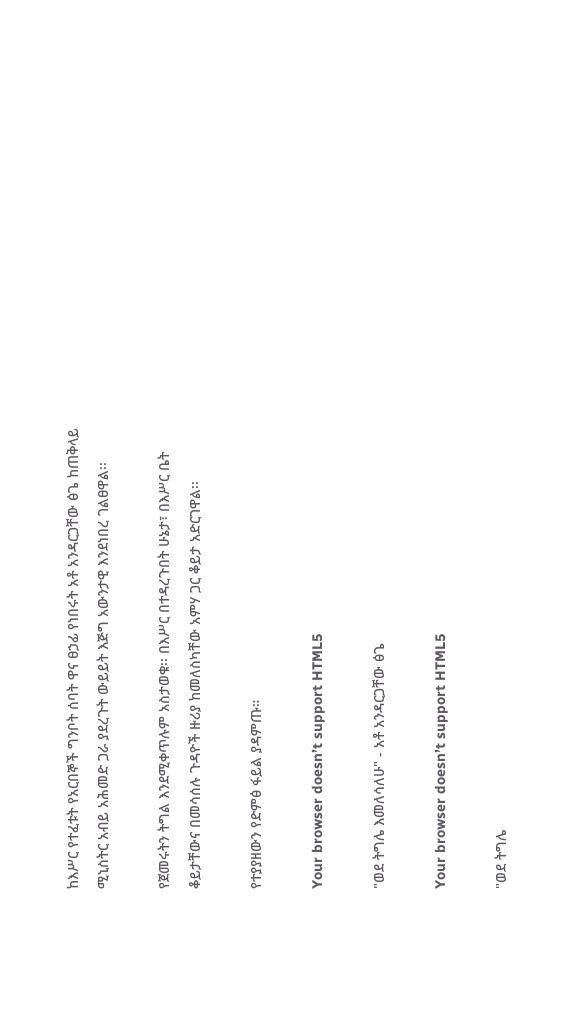ከእሥር የተፈቱት የአርበኞች ግንቦት ሰባት ዋና ፀኃፊ የነበሩት አቶ አንዳርጋቸው ፅጌ ከጠቅላይ ሚኒስትር አብይ አሕመድ ጋራ ያደረጉት ውይይት እጅግ አውንታዊ እንደነበረ ገልፀዋል፡፡

የጀመሩትን ትግል እንደሚቀጥሉም አስታወቁ፡፡ በእሥር በተዳረጉበት ሁኔታ፣ በእሥር ቤት ቆይታቸውና በመሳሰሉ ጉዳዮች ዙሪያ ከመለስካቸው አምሃ ጋር ቆይታ አድርገዋል፡፡

የተያያዘውን የድምፅ ፋይል ያዳምጡ።

Your browser doesn’t support HTML5

"ወደ ትግሌ እመለሳለሁ" - አቶ አንዳርጋቸው ፅጌ

Your browser doesn’t support HTML5

"ወደ ትግሌ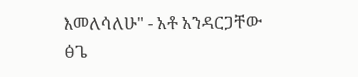እመለሳለሁ" - አቶ አንዳርጋቸው ፅጌ